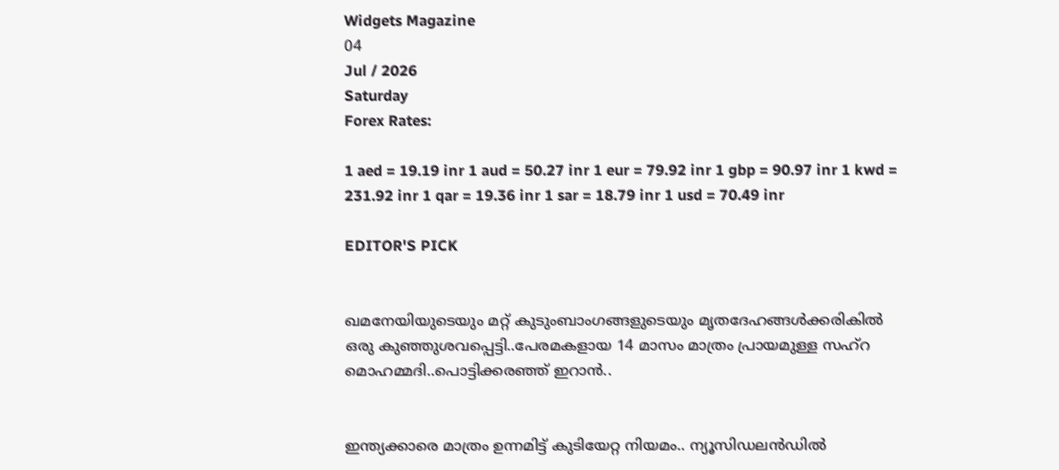Widgets Magazine
04
Jul / 2026
Saturday
Forex Rates:

1 aed = 19.19 inr 1 aud = 50.27 inr 1 eur = 79.92 inr 1 gbp = 90.97 inr 1 kwd = 231.92 inr 1 qar = 19.36 inr 1 sar = 18.79 inr 1 usd = 70.49 inr

EDITOR'S PICK


ഖമനേയിയുടെയും മറ്റ് കുടുംബാംഗങ്ങളുടെയും മൃതദേഹങ്ങൾക്കരികിൽ ഒരു കുഞ്ഞുശവപ്പെട്ടി..പേരമകളായ 14 മാസം മാത്രം പ്രായമുള്ള സഹ്റ മൊഹമ്മദി..പൊട്ടിക്കരഞ്ഞ് ഇറാൻ..


ഇന്ത്യക്കാരെ മാത്രം ഉന്നമിട്ട് കുടിയേറ്റ നിയമം.. ന്യൂസിഡലൻഡിൽ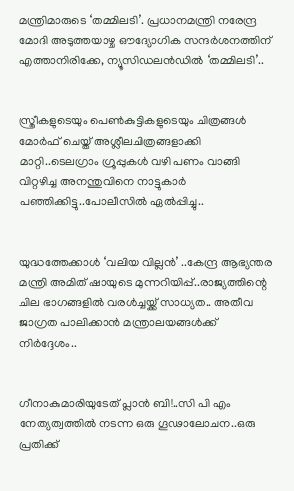മന്ത്രിമാരുടെ ‘തമ്മിലടി’. പ്രധാനമന്ത്രി നരേന്ദ്ര മോദി അടുത്തയാഴ്ച ഔദ്യോഗിക സന്ദർശനത്തിന് എത്താനിരിക്കേ, ന്യൂസിഡലൻഡിൽ ‘തമ്മിലടി’..


സ്ത്രീകളുടെയും പെണ്‍കുട്ടികളുടെയും ചിത്രങ്ങള്‍ മോര്‍ഫ് ചെയ്ത് അശ്ലീലചിത്രങ്ങളാക്കി മാറ്റി..ടെലഗ്രാം ഗ്രൂപ്പുകള്‍ വഴി പണം വാങ്ങി വിറ്റഴിച്ച അനന്തുവിനെ നാട്ടുകാർ പഞ്ഞിക്കിട്ടു..പോലീസിൽ ഏൽപ്പിച്ചു..


യുദ്ധത്തേക്കാൾ ‘വലിയ വില്ലൻ’ ..കേന്ദ്ര ആഭ്യന്തര മന്ത്രി അമിത് ഷായുടെ മുന്നറിയിപ്പ്..രാജ്യത്തിന്റെ ചില ഭാഗങ്ങളിൽ വരൾച്ചയ്ക്ക് സാധ്യത.. അതീവ ജാഗ്രത പാലിക്കാൻ മന്ത്രാലയങ്ങൾക്ക് നിർദ്ദേശം..


ഗീനാകുമാരിയുടേത് പ്ലാൻ ബി!..സി പി എം നേത്യത്വത്തിൽ നടന്ന ഒരു ഗൂഢാലോചന..ഒരു പ്രതിക്ക്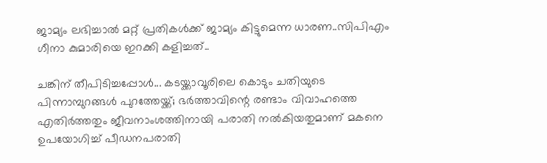ജാമ്യം ലഭിച്ചാൽ മറ്റ് പ്രതികൾക്ക് ജാമ്യം കിട്ടുമെന്ന ധാരണ..സിപിഎം ഗീനാ കുമാരിയെ ഇറക്കി കളിച്ചത്..

ചങ്കിന് തീപിടിച്ചപ്പോള്‍... കടയ്ക്കാവൂരിലെ കൊടും ചതിയുടെ പിന്നാമ്പുറങ്ങള്‍ പുറത്തേയ്ക്ക്; ഭര്‍ത്താവിന്റെ രണ്ടാം വിവാഹത്തെ എതിര്‍ത്തതും ജീവനാംശത്തിനായി പരാതി നല്‍കിയതുമാണ് മകനെ ഉപയോഗിച്ച് പീഡനപരാതി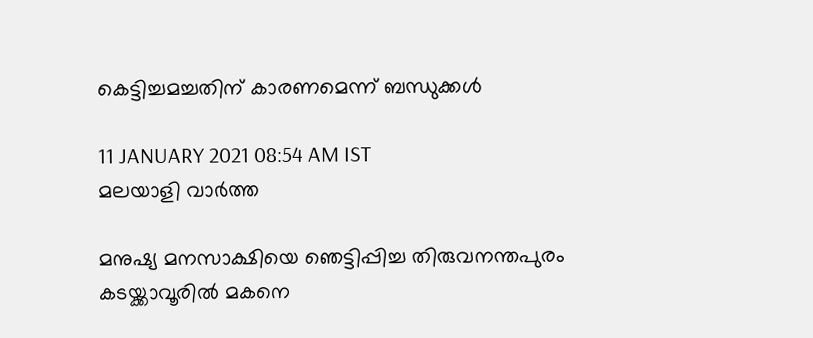കെട്ടിച്ചമച്ചതിന് കാരണമെന്ന് ബന്ധുക്കള്‍

11 JANUARY 2021 08:54 AM IST
മലയാളി വാര്‍ത്ത

മനുഷ്യ മനസാക്ഷിയെ ഞെട്ടിപ്പിച്ച തിരുവനന്തപുരം കടയ്ക്കാവൂരില്‍ മകനെ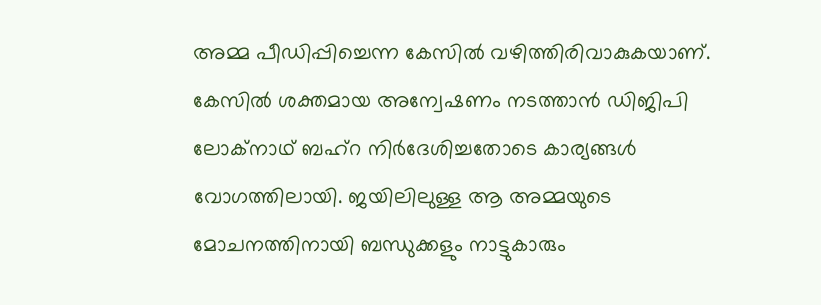അമ്മ പീഡിപ്പിച്ചെന്ന കേസില്‍ വഴിത്തിരിവാകുകയാണ്. കേസില്‍ ശക്തമായ അന്വേഷണം നടത്താന്‍ ഡിജിപി ലോക്‌നാഥ് ബഹ്‌റ നിര്‍ദേശിച്ചതോടെ കാര്യങ്ങള്‍ വോഗത്തിലായി. ജയിലിലുള്ള ആ അമ്മയുടെ മോചനത്തിനായി ബന്ധുക്കളും നാട്ടുകാരും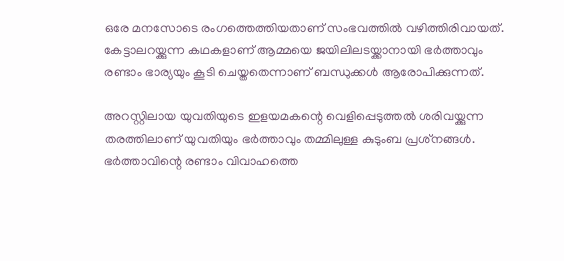ഒരേ മനസോടെ രംഗത്തെത്തിയതാണ് സംഭവത്തില്‍ വഴിത്തിരിവായത്. കേട്ടാലറയ്ക്കുന്ന കഥകളാണ് ആമ്മയെ ജയിലിലടയ്ക്കാനായി ഭര്‍ത്താവും രണ്ടാം ഭാര്യയും കൂടി ചെയ്തതെന്നാണ് ബന്ധുക്കള്‍ ആരോപിക്കുന്നത്.

അറസ്റ്റിലായ യുവതിയുടെ ഇളയമകന്റെ വെളിപ്പെടുത്തല്‍ ശരിവയ്ക്കുന്ന തരത്തിലാണ് യുവതിയും ഭര്‍ത്താവും തമ്മിലുള്ള കുടുംബ പ്രശ്‌നങ്ങള്‍. ഭര്‍ത്താവിന്റെ രണ്ടാം വിവാഹത്തെ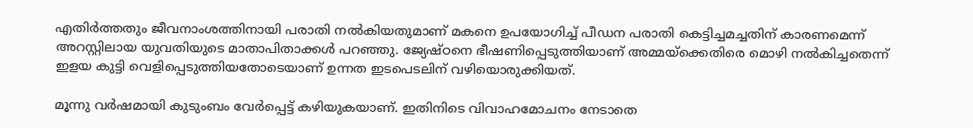എതിര്‍ത്തതും ജീവനാംശത്തിനായി പരാതി നല്‍കിയതുമാണ് മകനെ ഉപയോഗിച്ച് പീഡന പരാതി കെട്ടിച്ചമച്ചതിന് കാരണമെന്ന് അറസ്റ്റിലായ യുവതിയുടെ മാതാപിതാക്കള്‍ പറഞ്ഞു. ജ്യേഷ്ഠനെ ഭീഷണിപ്പെടുത്തിയാണ് അമ്മയ്‌ക്കെതിരെ മൊഴി നല്‍കിച്ചതെന്ന് ഇളയ കുട്ടി വെളിപ്പെടുത്തിയതോടെയാണ് ഉന്നത ഇടപെടലിന് വഴിയൊരുക്കിയത്.

മൂന്നു വര്‍ഷമായി കുടുംബം വേര്‍പ്പെട്ട് കഴിയുകയാണ്. ഇതിനിടെ വിവാഹമോചനം നേടാതെ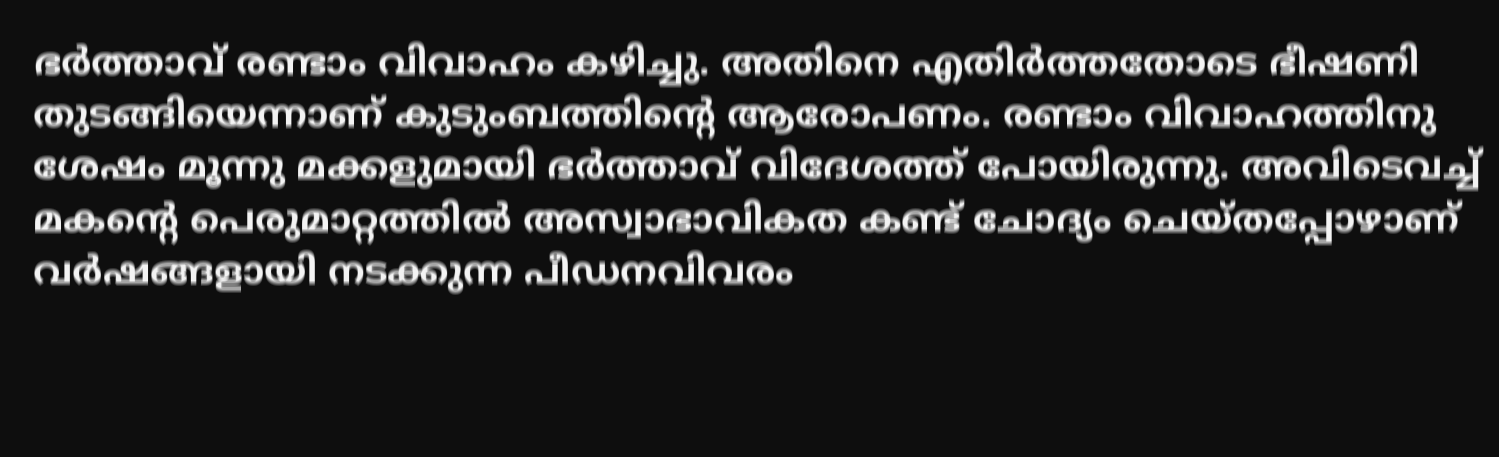ഭര്‍ത്താവ് രണ്ടാം വിവാഹം കഴിച്ചു. അതിനെ എതിര്‍ത്തതോടെ ഭീഷണി തുടങ്ങിയെന്നാണ് കുടുംബത്തിന്റെ ആരോപണം. രണ്ടാം വിവാഹത്തിനു ശേഷം മൂന്നു മക്കളുമായി ഭര്‍ത്താവ് വിദേശത്ത് പോയിരുന്നു. അവിടെവച്ച് മകന്റെ പെരുമാറ്റത്തില്‍ അസ്വാഭാവികത കണ്ട് ചോദ്യം ചെയ്തപ്പോഴാണ് വര്‍ഷങ്ങളായി നടക്കുന്ന പീഡനവിവരം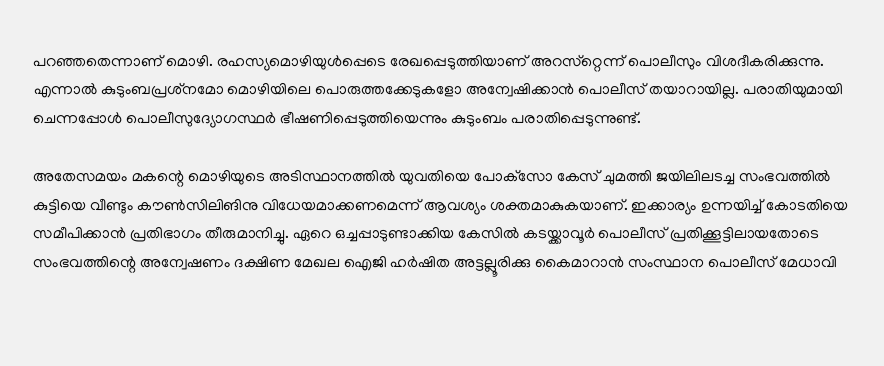പറഞ്ഞതെന്നാണ് മൊഴി. രഹസ്യമൊഴിയുള്‍പ്പെടെ രേഖപ്പെടുത്തിയാണ് അറസ്‌റ്റെന്ന് പൊലീസും വിശദീകരിക്കുന്നു. എന്നാല്‍ കുടുംബപ്രശ്‌നമോ മൊഴിയിലെ പൊരുത്തക്കേടുകളോ അന്വേഷിക്കാന്‍ പൊലീസ് തയാറായില്ല. പരാതിയുമായി ചെന്നപ്പോള്‍ പൊലീസുദ്യോഗസ്ഥര്‍ ഭീഷണിപ്പെടുത്തിയെന്നും കുടുംബം പരാതിപ്പെടുന്നുണ്ട്.

അതേസമയം മകന്റെ മൊഴിയുടെ അടിസ്ഥാനത്തില്‍ യുവതിയെ പോക്‌സോ കേസ് ചുമത്തി ജയിലിലടച്ച സംഭവത്തില്‍ കുട്ടിയെ വീണ്ടും കൗണ്‍സിലിങിനു വിധേയമാക്കണമെന്ന് ആവശ്യം ശക്തമാകുകയാണ്. ഇക്കാര്യം ഉന്നയിച്ച് കോടതിയെ സമീപിക്കാന്‍ പ്രതിഭാഗം തീരുമാനിച്ചു. ഏറെ ഒച്ചപ്പാടുണ്ടാക്കിയ കേസില്‍ കടയ്ക്കാവൂര്‍ പൊലീസ് പ്രതിക്കൂട്ടിലായതോടെ സംഭവത്തിന്റെ അന്വേഷണം ദക്ഷിണ മേഖല ഐജി ഹര്‍ഷിത അട്ടല്ലൂരിക്കു കൈമാറാന്‍ സംസ്ഥാന പൊലീസ് മേധാവി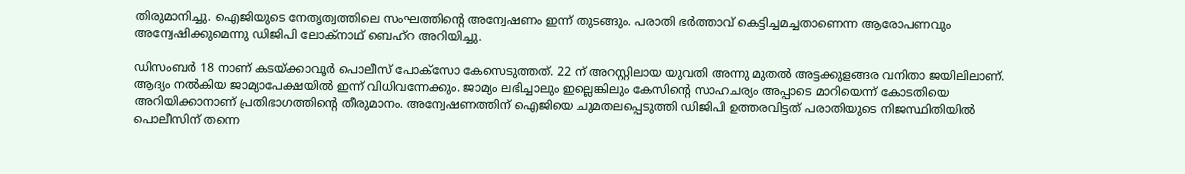തിരുമാനിച്ചു. ഐജിയുടെ നേതൃത്വത്തിലെ സംഘത്തിന്റെ അന്വേഷണം ഇന്ന് തുടങ്ങും. പരാതി ഭര്‍ത്താവ് കെട്ടിച്ചമച്ചതാണെന്ന ആരോപണവും അന്വേഷിക്കുമെന്നു ഡിജിപി ലോക്‌നാഥ് ബെഹ്‌റ അറിയിച്ചു.

ഡിസംബര്‍ 18 നാണ് കടയ്ക്കാവൂര്‍ പൊലീസ് പോക്‌സോ കേസെടുത്തത്. 22 ന് അറസ്റ്റിലായ യുവതി അന്നു മുതല്‍ അട്ടക്കുളങ്ങര വനിതാ ജയിലിലാണ്. ആദ്യം നല്‍കിയ ജാമ്യാപേക്ഷയില്‍ ഇന്ന് വിധിവന്നേക്കും. ജാമ്യം ലഭിച്ചാലും ഇല്ലെങ്കിലും കേസിന്റെ സാഹചര്യം അപ്പാടെ മാറിയെന്ന് കോടതിയെ അറിയിക്കാനാണ് പ്രതിഭാഗത്തിന്റെ തീരുമാനം. അന്വേഷണത്തിന് ഐജിയെ ചുമതലപ്പെടുത്തി ഡിജിപി ഉത്തരവിട്ടത് പരാതിയുടെ നിജസ്ഥിതിയില്‍ പൊലീസിന് തന്നെ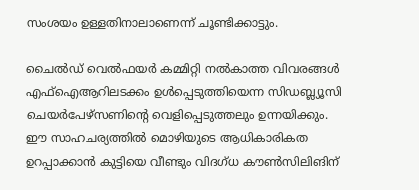സംശയം ഉള്ളതിനാലാണെന്ന് ചൂണ്ടിക്കാട്ടും.

ചൈല്‍ഡ് വെല്‍ഫയര്‍ കമ്മിറ്റി നല്‍കാത്ത വിവരങ്ങള്‍ എഫ്‌ഐആറിലടക്കം ഉള്‍പ്പെടുത്തിയെന്ന സിഡബ്ല്യൂസി ചെയര്‍പേഴ്‌സണിന്റെ വെളിപ്പെടുത്തലും ഉന്നയിക്കും. ഈ സാഹചര്യത്തില്‍ മൊഴിയുടെ ആധികാരികത ഉറപ്പാക്കാന്‍ കുട്ടിയെ വീണ്ടും വിദഗ്ധ കൗണ്‍സിലിങിന്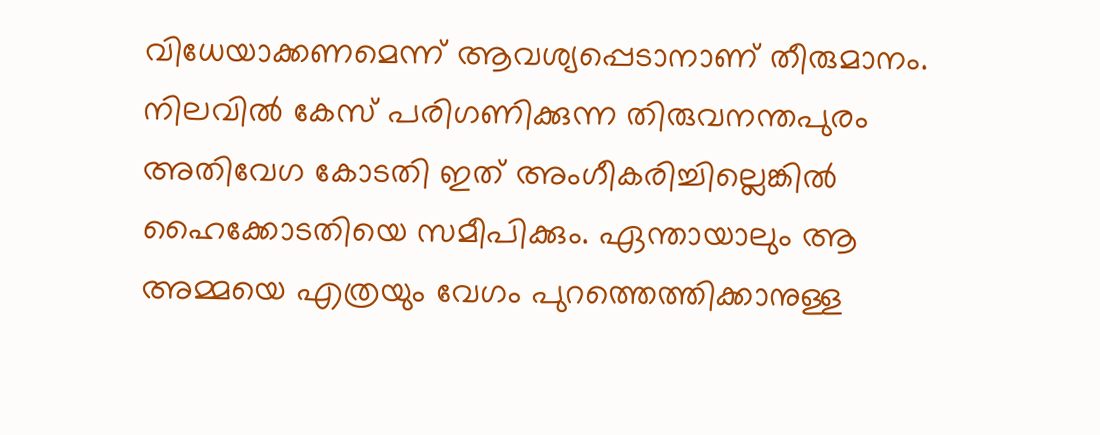വിധേയാക്കണമെന്ന് ആവശ്യപ്പെടാനാണ് തീരുമാനം. നിലവില്‍ കേസ് പരിഗണിക്കുന്ന തിരുവനന്തപുരം അതിവേഗ കോടതി ഇത് അംഗീകരിച്ചില്ലെങ്കില്‍ ഹൈക്കോടതിയെ സമീപിക്കും. ഏന്തായാലും ആ അമ്മയെ എത്രയും വേഗം പുറത്തെത്തിക്കാനുള്ള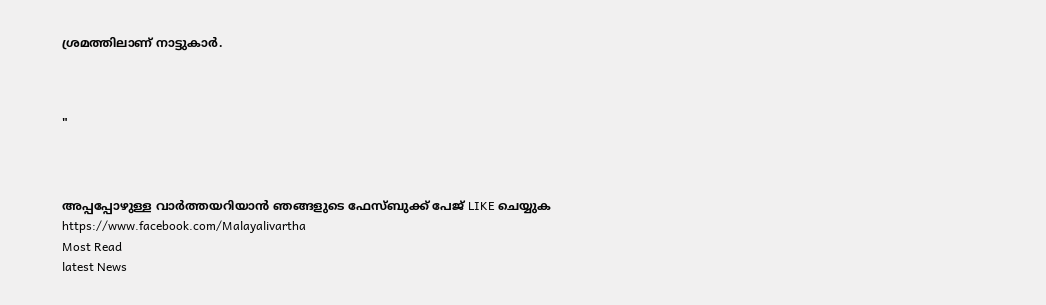ശ്രമത്തിലാണ് നാട്ടുകാര്‍.



"



അപ്പപ്പോഴുള്ള വാര്‍ത്തയറിയാന്‍ ഞങ്ങളുടെ ഫേസ്‌ബുക്ക്‌ പേജ് LIKE ചെയ്യുക
https://www.facebook.com/Malayalivartha
Most Read
latest News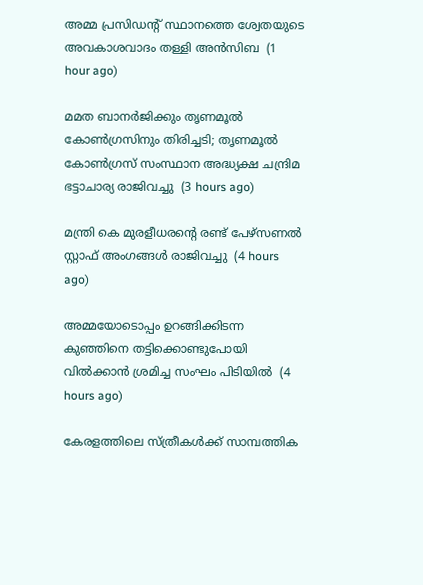അമ്മ പ്രസിഡന്റ് സ്ഥാനത്തെ ശ്വേതയുടെ അവകാശവാദം തള്ളി അന്‍സിബ  (1 hour ago)

മമത ബാനര്‍ജിക്കും തൃണമൂല്‍ കോണ്‍ഗ്രസിനും തിരിച്ചടി; തൃണമൂല്‍ കോണ്‍ഗ്രസ് സംസ്ഥാന അദ്ധ്യക്ഷ ചന്ദ്രിമ ഭട്ടാചാര്യ രാജിവച്ചു  (3 hours ago)

മന്ത്രി കെ മുരളീധരന്റെ രണ്ട് പേഴ്‌സണല്‍ സ്റ്റാഫ് അംഗങ്ങള്‍ രാജിവച്ചു  (4 hours ago)

അമ്മയോടൊപ്പം ഉറങ്ങിക്കിടന്ന കുഞ്ഞിനെ തട്ടിക്കൊണ്ടുപോയി വില്‍ക്കാന്‍ ശ്രമിച്ച സംഘം പിടിയില്‍  (4 hours ago)

കേരളത്തിലെ സ്ത്രീകള്‍ക്ക് സാമ്പത്തിക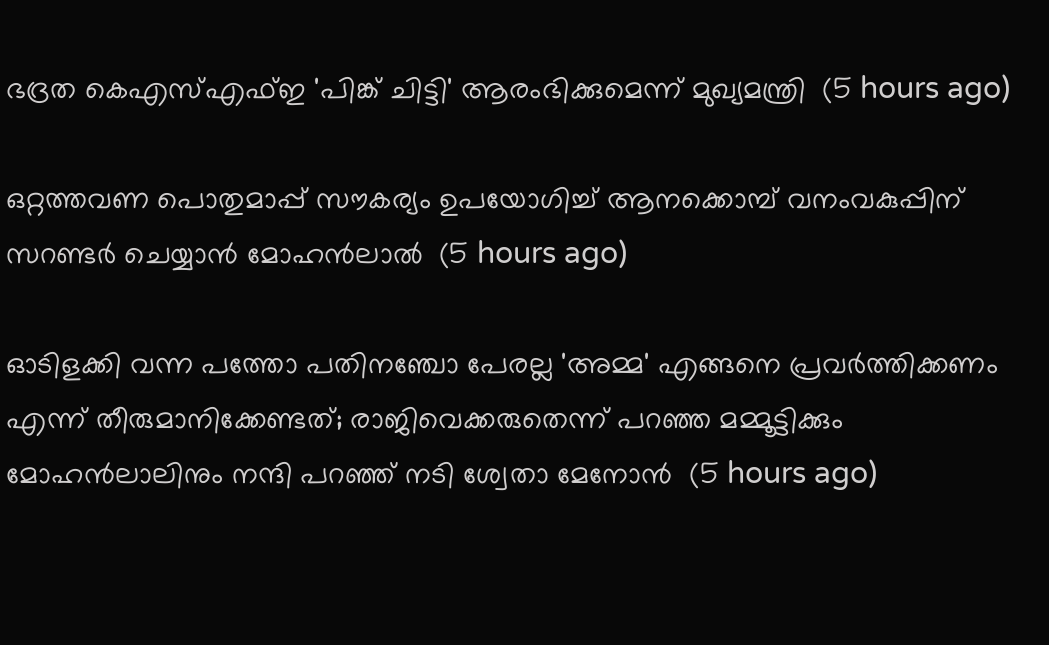ഭദ്രത കെഎസ്എഫ്ഇ 'പിങ്ക് ചിട്ടി' ആരംഭിക്കുമെന്ന് മുഖ്യമന്ത്രി  (5 hours ago)

ഒറ്റത്തവണ പൊതുമാപ്പ് സൗകര്യം ഉപയോഗിച്ച് ആനക്കൊമ്പ് വനംവകുപ്പിന് സറണ്ടര്‍ ചെയ്യാന്‍ മോഹന്‍ലാല്‍  (5 hours ago)

ഓടിളക്കി വന്ന പത്തോ പതിനഞ്ചോ പേരല്ല 'അമ്മ' എങ്ങനെ പ്രവര്‍ത്തിക്കണം എന്ന് തീരുമാനിക്കേണ്ടത്; രാജിവെക്കരുതെന്ന് പറഞ്ഞ മമ്മൂട്ടിക്കും മോഹന്‍ലാലിനും നന്ദി പറഞ്ഞ് നടി ശ്വേതാ മേനോന്‍  (5 hours ago)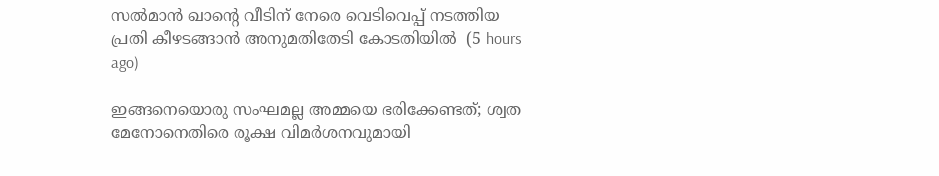സല്‍മാന്‍ ഖാന്റെ വീടിന് നേരെ വെടിവെപ്പ് നടത്തിയ പ്രതി കീഴടങ്ങാന്‍ അനുമതിതേടി കോടതിയില്‍  (5 hours ago)

ഇങ്ങനെയൊരു സംഘമല്ല അമ്മയെ ഭരിക്കേണ്ടത്; ശ്വത മേനോനെതിരെ രൂക്ഷ വിമര്‍ശനവുമായി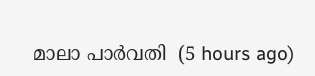മാലാ പാര്‍വതി  (5 hours ago)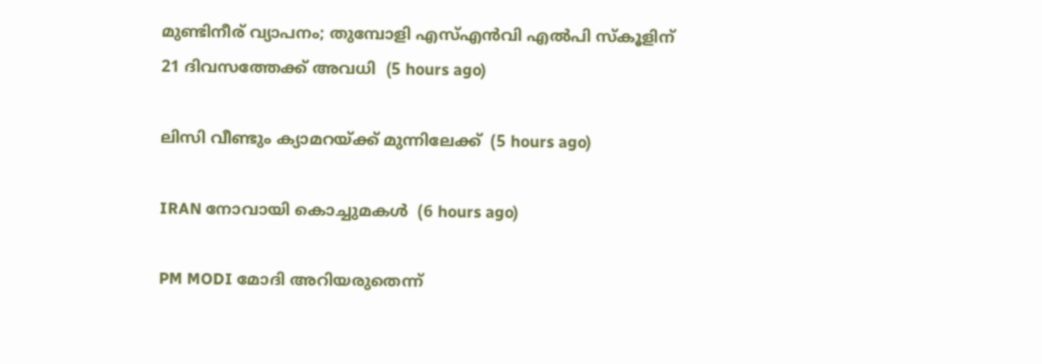മുണ്ടിനീര് വ്യാപനം; തുമ്പോളി എസ്എന്‍വി എല്‍പി സ്‌കൂളിന് 21 ദിവസത്തേക്ക് അവധി  (5 hours ago)

ലിസി വീണ്ടും ക്യാമറയ്ക്ക് മുന്നിലേക്ക്  (5 hours ago)

IRAN നോവായി കൊച്ചുമകൾ  (6 hours ago)

PM MODI മോദി അറിയരുതെന്ന്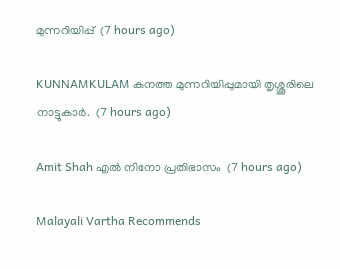മുന്നറിയിപ്പ്  (7 hours ago)

KUNNAMKULAM കനത്ത മുന്നറിയിപ്പുമായി തൃശ്ശൂരിലെ നാട്ടുകാര്‍.  (7 hours ago)

Amit Shah എൽ നിനോ പ്രതിഭാസം  (7 hours ago)

Malayali Vartha Recommends